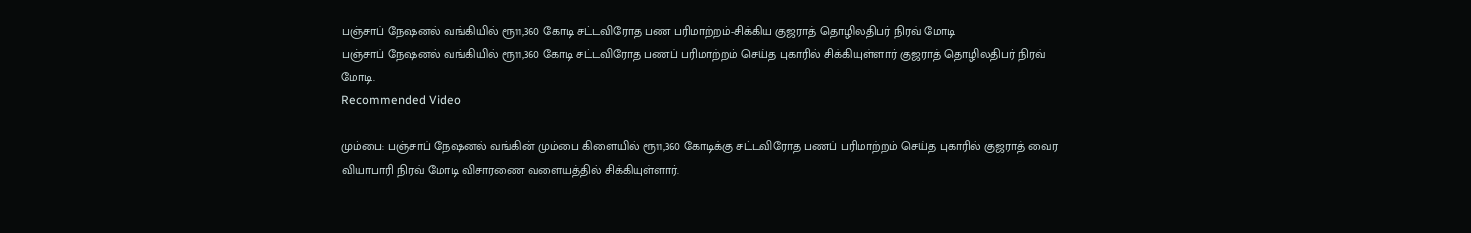பஞ்சாப் நேஷனல் வங்கியில் ரூ11,360 கோடி சட்டவிரோத பண பரிமாற்றம்-சிக்கிய குஜராத் தொழிலதிபர் நிரவ் மோடி
பஞ்சாப் நேஷனல் வங்கியில் ரூ11,360 கோடி சட்டவிரோத பணப் பரிமாற்றம் செய்த புகாரில் சிக்கியுள்ளார் குஜராத் தொழிலதிபர் நிரவ் மோடி.
Recommended Video

மும்பை: பஞ்சாப் நேஷனல் வங்கின் மும்பை கிளையில் ரூ11,360 கோடிக்கு சட்டவிரோத பணப் பரிமாற்றம் செய்த புகாரில் குஜராத் வைர வியாபாரி நிரவ் மோடி விசாரணை வளையத்தில் சிக்கியுள்ளார்.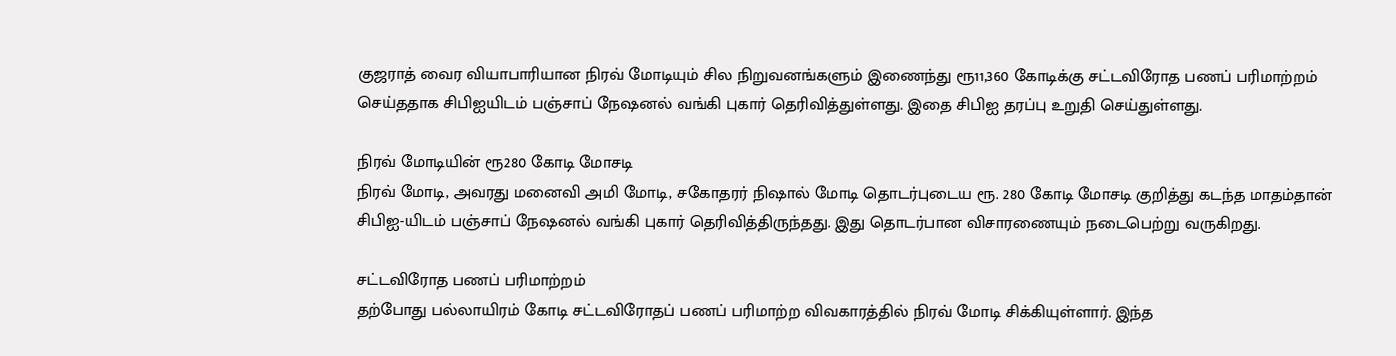குஜராத் வைர வியாபாரியான நிரவ் மோடியும் சில நிறுவனங்களும் இணைந்து ரூ11,360 கோடிக்கு சட்டவிரோத பணப் பரிமாற்றம் செய்ததாக சிபிஐயிடம் பஞ்சாப் நேஷனல் வங்கி புகார் தெரிவித்துள்ளது. இதை சிபிஐ தரப்பு உறுதி செய்துள்ளது.

நிரவ் மோடியின் ரூ280 கோடி மோசடி
நிரவ் மோடி, அவரது மனைவி அமி மோடி, சகோதரர் நிஷால் மோடி தொடர்புடைய ரூ. 280 கோடி மோசடி குறித்து கடந்த மாதம்தான் சிபிஐ-யிடம் பஞ்சாப் நேஷனல் வங்கி புகார் தெரிவித்திருந்தது. இது தொடர்பான விசாரணையும் நடைபெற்று வருகிறது.

சட்டவிரோத பணப் பரிமாற்றம்
தற்போது பல்லாயிரம் கோடி சட்டவிரோதப் பணப் பரிமாற்ற விவகாரத்தில் நிரவ் மோடி சிக்கியுள்ளார். இந்த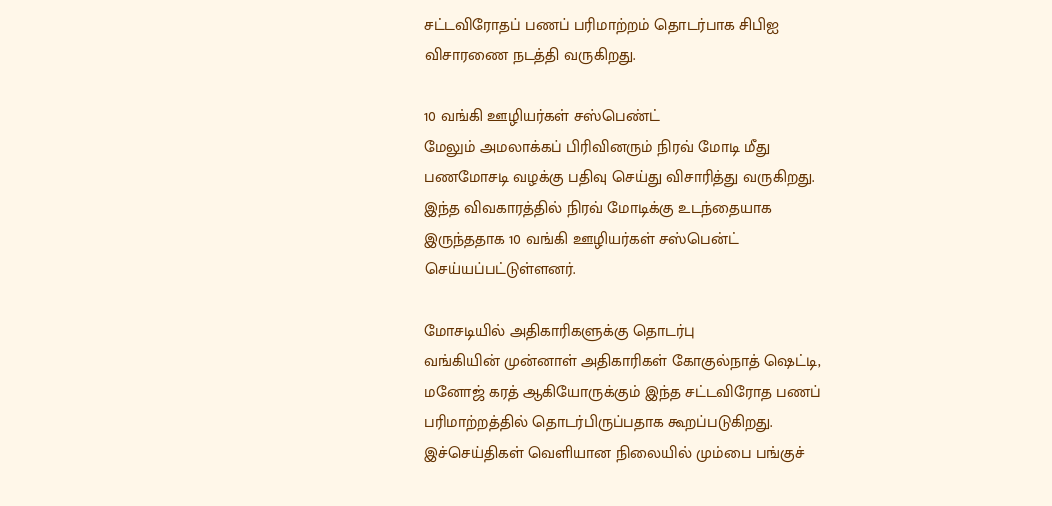சட்டவிரோதப் பணப் பரிமாற்றம் தொடர்பாக சிபிஐ விசாரணை நடத்தி வருகிறது.

10 வங்கி ஊழியர்கள் சஸ்பெண்ட்
மேலும் அமலாக்கப் பிரிவினரும் நிரவ் மோடி மீது பணமோசடி வழக்கு பதிவு செய்து விசாரித்து வருகிறது. இந்த விவகாரத்தில் நிரவ் மோடிக்கு உடந்தையாக இருந்ததாக 10 வங்கி ஊழியர்கள் சஸ்பென்ட் செய்யப்பட்டுள்ளனர்.

மோசடியில் அதிகாரிகளுக்கு தொடர்பு
வங்கியின் முன்னாள் அதிகாரிகள் கோகுல்நாத் ஷெட்டி, மனோஜ் கரத் ஆகியோருக்கும் இந்த சட்டவிரோத பணப் பரிமாற்றத்தில் தொடர்பிருப்பதாக கூறப்படுகிறது. இச்செய்திகள் வெளியான நிலையில் மும்பை பங்குச்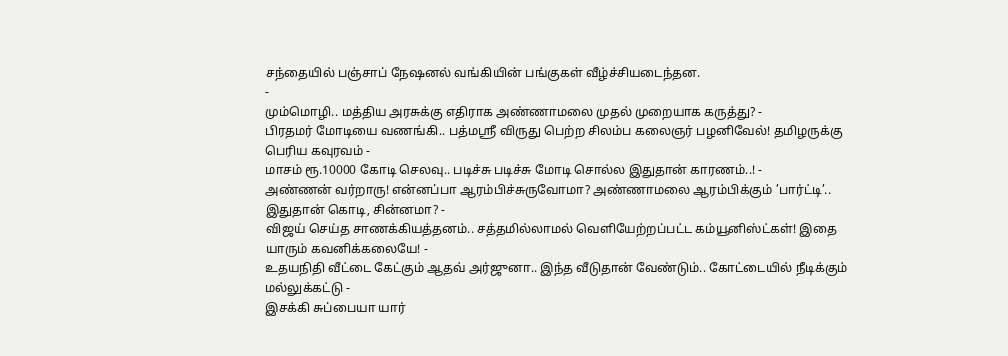சந்தையில் பஞ்சாப் நேஷனல் வங்கியின் பங்குகள் வீழ்ச்சியடைந்தன.
-
மும்மொழி.. மத்திய அரசுக்கு எதிராக அண்ணாமலை முதல் முறையாக கருத்து? -
பிரதமர் மோடியை வணங்கி.. பத்மஸ்ரீ விருது பெற்ற சிலம்ப கலைஞர் பழனிவேல்! தமிழருக்கு பெரிய கவுரவம் -
மாசம் ரூ.10000 கோடி செலவு.. படிச்சு படிச்சு மோடி சொல்ல இதுதான் காரணம்..! -
அண்ணன் வர்றாரு! என்னப்பா ஆரம்பிச்சுருவோமா? அண்ணாமலை ஆரம்பிக்கும் ’பார்ட்டி’.. இதுதான் கொடி, சின்னமா? -
விஜய் செய்த சாணக்கியத்தனம்.. சத்தமில்லாமல் வெளியேற்றப்பட்ட கம்யூனிஸ்ட்கள்! இதை யாரும் கவனிக்கலையே! -
உதயநிதி வீட்டை கேட்கும் ஆதவ் அர்ஜுனா.. இந்த வீடுதான் வேண்டும்.. கோட்டையில் நீடிக்கும் மல்லுக்கட்டு -
இசக்கி சுப்பையா யார்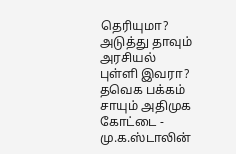தெரியுமா? அடுத்து தாவும் அரசியல் புள்ளி இவரா? தவெக பக்கம் சாயும் அதிமுக கோட்டை -
மு.க.ஸ்டாலின்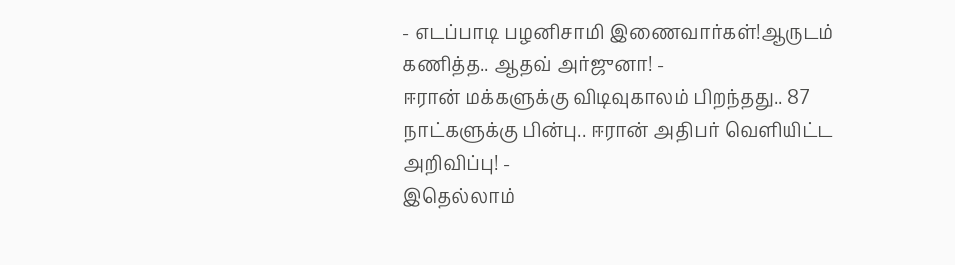- எடப்பாடி பழனிசாமி இணைவார்கள்!ஆருடம் கணித்த.. ஆதவ் அர்ஜுனா! -
ஈரான் மக்களுக்கு விடிவுகாலம் பிறந்தது.. 87 நாட்களுக்கு பின்பு.. ஈரான் அதிபர் வெளியிட்ட அறிவிப்பு! -
இதெல்லாம்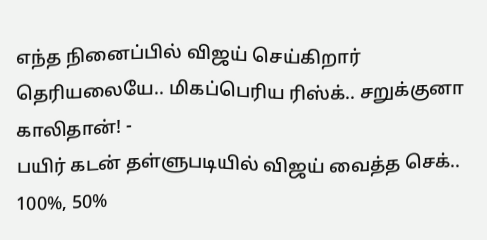எந்த நினைப்பில் விஜய் செய்கிறார் தெரியலையே.. மிகப்பெரிய ரிஸ்க்.. சறுக்குனா காலிதான்! -
பயிர் கடன் தள்ளுபடியில் விஜய் வைத்த செக்.. 100%, 50%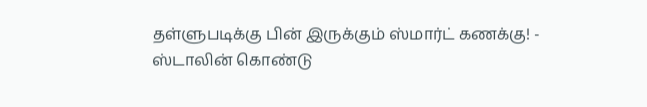தள்ளுபடிக்கு பின் இருக்கும் ஸ்மார்ட் கணக்கு! -
ஸ்டாலின் கொண்டு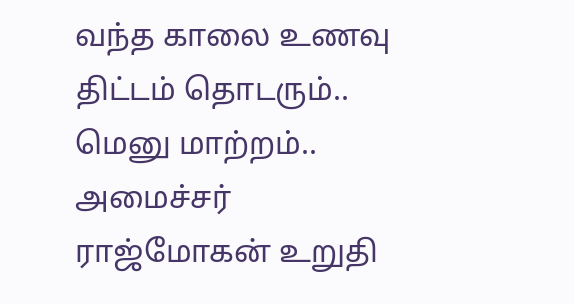வந்த காலை உணவு திட்டம் தொடரும்.. மெனு மாற்றம்.. அமைச்சர் ராஜ்மோகன் உறுதி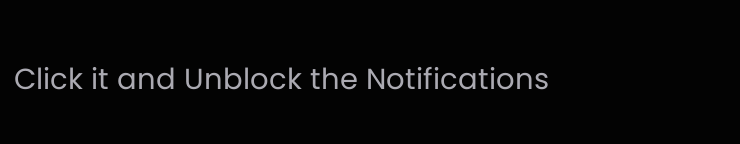Click it and Unblock the Notifications